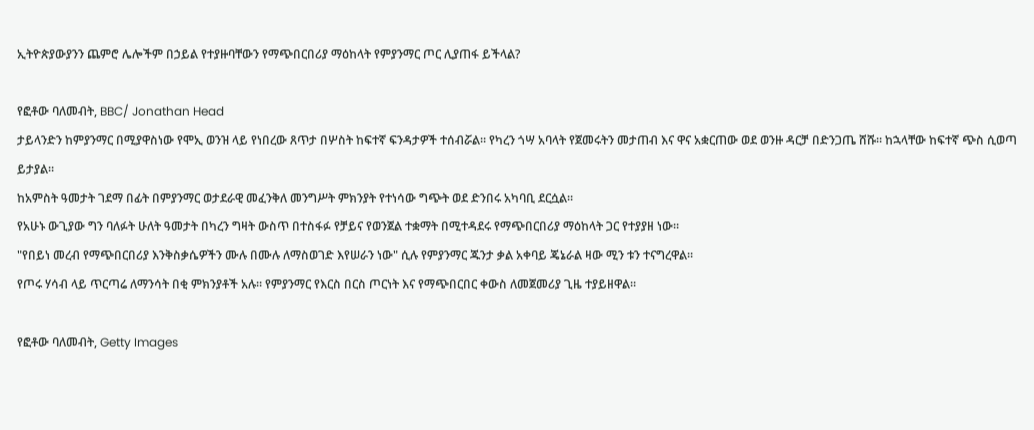ኢትዮጵያውያንን ጨምሮ ሌሎችም በኃይል የተያዙባቸውን የማጭበርበሪያ ማዕከላት የምያንማር ጦር ሊያጠፋ ይችላል?

የፎቶው ባለመብት, BBC/ Jonathan Head
ታይላንድን ከምያንማር በሚያዋስነው የሞኢ ወንዝ ላይ የነበረው ጸጥታ በሦስት ከፍተኛ ፍንዳታዎች ተሰብሯል። የካረን ጎሣ አባላት የጀመሩትን መታጠብ እና ዋና አቋርጠው ወደ ወንዙ ዳርቻ በድንጋጤ ሸሹ። ከኋላቸው ከፍተኛ ጭስ ሲወጣ ይታያል።
ከአምስት ዓመታት ገደማ በፊት በምያንማር ወታደራዊ መፈንቅለ መንግሥት ምክንያት የተነሳው ግጭት ወደ ድንበሩ አካባቢ ደርሷል።
የአሁኑ ውጊያው ግን ባለፉት ሁለት ዓመታት በካረን ግዛት ውስጥ በተስፋፉ የቻይና የወንጀል ተቋማት በሚተዳደሩ የማጭበርበሪያ ማዕከላት ጋር የተያያዘ ነው።
"የበይነ መረብ የማጭበርበሪያ እንቅስቃሴዎችን ሙሉ በሙሉ ለማስወገድ እየሠራን ነው" ሲሉ የምያንማር ጁንታ ቃል አቀባይ ጄኔራል ዛው ሚን ቱን ተናግረዋል።
የጦሩ ሃሳብ ላይ ጥርጣሬ ለማንሳት በቂ ምክንያቶች አሉ። የምያንማር የእርስ በርስ ጦርነት እና የማጭበርበር ቀውስ ለመጀመሪያ ጊዜ ተያይዘዋል።

የፎቶው ባለመብት, Getty Images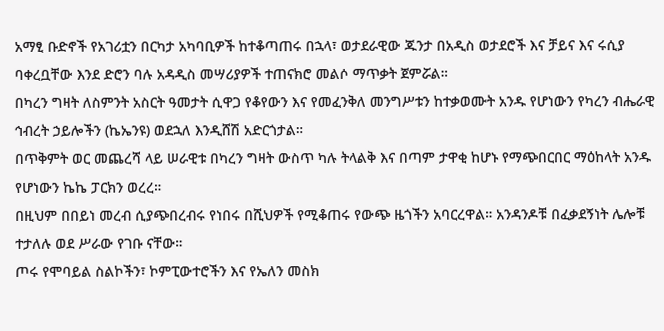አማፂ ቡድኖች የአገሪቷን በርካታ አካባቢዎች ከተቆጣጠሩ በኋላ፣ ወታደራዊው ጁንታ በአዲስ ወታደሮች እና ቻይና እና ሩሲያ ባቀረቧቸው እንደ ድሮን ባሉ አዳዲስ መሣሪያዎች ተጠናክሮ መልሶ ማጥቃት ጀምሯል።
በካረን ግዛት ለስምንት አስርት ዓመታት ሲዋጋ የቆየውን እና የመፈንቅለ መንግሥቱን ከተቃወሙት አንዱ የሆነውን የካረን ብሔራዊ ኅብረት ኃይሎችን (ኬኤንዩ) ወደኋለ እንዲሸሽ አድርጎታል።
በጥቅምት ወር መጨረሻ ላይ ሠራዊቱ በካረን ግዛት ውስጥ ካሉ ትላልቅ እና በጣም ታዋቂ ከሆኑ የማጭበርበር ማዕከላት አንዱ የሆነውን ኬኬ ፓርክን ወረረ።
በዚህም በበይነ መረብ ሲያጭበረብሩ የነበሩ በሺህዎች የሚቆጠሩ የውጭ ዜጎችን አባርረዋል። አንዳንዶቹ በፈቃደኝነት ሌሎቹ ተታለሉ ወደ ሥራው የገቡ ናቸው።
ጦሩ የሞባይል ስልኮችን፣ ኮምፒውተሮችን እና የኤለን መስክ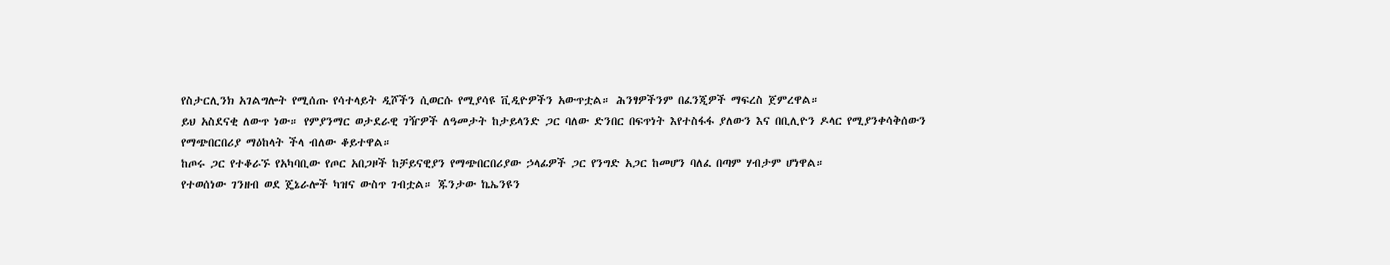የስታርሊንክ አገልግሎት የሚሰጡ የሳተላይት ዲሾችን ሲወርሱ የሚያሳዩ ቪዲዮዎችን አውጥቷል። ሕንፃዎችንም በፈንጂዎች ማፍረስ ጀምረዋል።
ይህ አስደናቂ ለውጥ ነው። የምያንማር ወታደራዊ ገዥዎች ለዓመታት ከታይላንድ ጋር ባለው ድንበር በፍጥነት እየተስፋፋ ያለውን እና በቢሊዮን ዶላር የሚያንቀሳቅሰውን የማጭበርበሪያ ማዕከላት ችላ ብለው ቆይተዋል።
ከጦሩ ጋር የተቆራኙ የአካባቢው የጦር አበጋዞች ከቻይናዊያን የማጭበርበሪያው ኃላፊዎች ጋር የንግድ አጋር ከመሆን ባለፈ በጣም ሃብታም ሆነዋል።
የተወሰነው ገንዘብ ወደ ጄኔራሎች ካዝና ውስጥ ገብቷል። ጁንታው ኬኤንዩን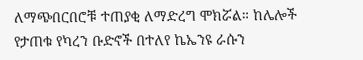ለማጭበርበሮቹ ተጠያቂ ለማድረግ ሞክሯል። ከሌሎች የታጠቁ የካረን ቡድኖች በተለየ ኬኤንዩ ራሱን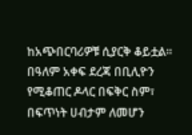ከአጭበርባሪዎቹ ሲያርቅ ቆይቷል።
በዓለም አቀፍ ደረጃ በቢሊዮን የሚቆጠር ዶላር በፍቅር ስም፣ በፍጥነት ሀብታም ለመሆን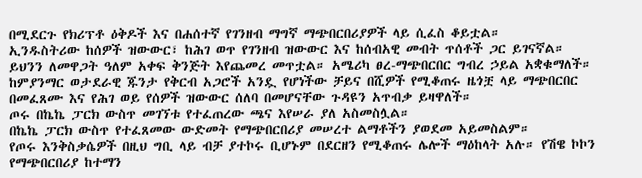በሚደርጉ የክሪፕቶ ዕቅዶች እና በሐሰተኛ የገንዘብ ማግኛ ማጭበርበሪያዎች ላይ ሲፈስ ቆይቷል።
ኢንዱስትሪው ከሰዎች ዝውውር፣ ከሕገ ወጥ የገንዘብ ዝውውር እና ከሰብአዊ መብት ጥሰቶች ጋር ይገናኛል።
ይህንን ለመዋጋት ዓለም አቀፍ ቅንጅት እየጨመረ መጥቷል። አሜሪካ ፀረ-ማጭበርበር ግብረ ኃይል አቋቁማለች። ከምያንማር ወታደራዊ ጁንታ የቅርብ አጋሮች አንዷ የሆነችው ቻይና በሺዎች የሚቆጠሩ ዜጎቿ ላይ ማጭበርበር በመፈጸሙ እና የሕገ ወይ የሰዎች ዝውውር ሰለባ በመሆናቸው ጉዳዩን አጥብቃ ይዛዋለች።
ጦሩ በኬኬ ፓርክ ውስጥ መገኘቱ የተፈጠረው ጫና እየሠራ ያለ አስመስሏል።
በኬኬ ፓርክ ውስጥ የተፈጸመው ውድመት የማጭበርበሪያ መሠረተ ልማቶችን ያወደመ አይመስልም።
የጦሩ እንቅስቃሴዎች በዚህ ግቢ ላይ ብቻ ያተኮሩ ቢሆኑም በደርዘን የሚቆጠሩ ሌሎች ማዕከላት አሉ። የሽዌ ኮኮን የማጭበርበሪያ ከተማን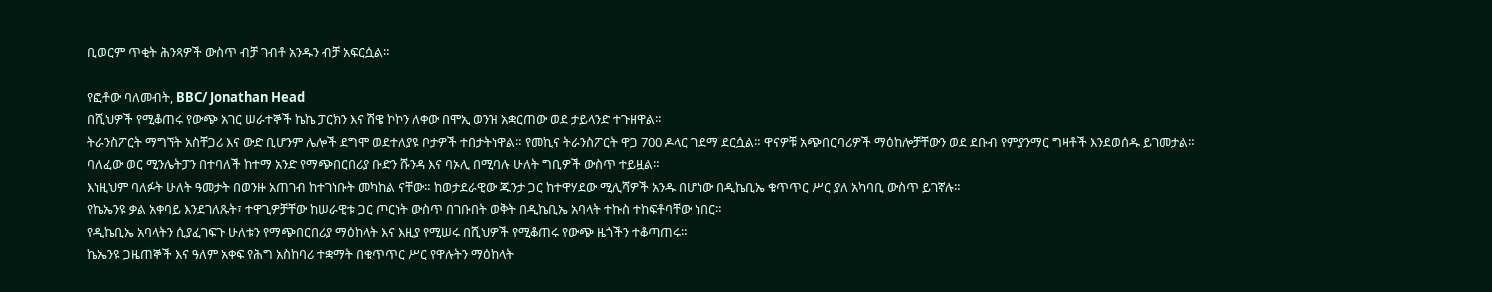ቢወርም ጥቂት ሕንጻዎች ውስጥ ብቻ ገብቶ አንዱን ብቻ አፍርሷል።

የፎቶው ባለመብት, BBC/ Jonathan Head
በሺህዎች የሚቆጠሩ የውጭ አገር ሠራተኞች ኬኬ ፓርክን እና ሽዌ ኮኮን ለቀው በሞኢ ወንዝ አቋርጠው ወደ ታይላንድ ተጉዘዋል።
ትራንስፖርት ማግኘት አስቸጋሪ እና ውድ ቢሆንም ሌሎች ደግሞ ወደተለያዩ ቦታዎች ተበታትነዋል። የመኪና ትራንስፖርት ዋጋ 700 ዶላር ገደማ ደርሷል። ዋናዎቹ አጭበርባሪዎች ማዕከሎቻቸውን ወደ ደቡብ የምያንማር ግዛቶች እንደወሰዱ ይገመታል።
ባለፈው ወር ሚንሌትፓን በተባለች ከተማ አንድ የማጭበርበሪያ ቡድን ሹንዳ እና ባኦሊ በሚባሉ ሁለት ግቢዎች ውስጥ ተይዟል።
እነዚህም ባለፉት ሁለት ዓመታት በወንዙ አጠገብ ከተገነቡት መካከል ናቸው። ከወታደራዊው ጁንታ ጋር ከተዋሃደው ሚሊሻዎች አንዱ በሆነው በዲኬቢኤ ቁጥጥር ሥር ያለ አካባቢ ውስጥ ይገኛሉ።
የኬኤንዩ ቃል አቀባይ እንደገለጹት፣ ተዋጊዎቻቸው ከሠራዊቱ ጋር ጦርነት ውስጥ በገቡበት ወቅት በዲኬቢኤ አባላት ተኩስ ተከፍቶባቸው ነበር።
የዲኬቢኤ አባላትን ሲያፈገፍጉ ሁለቱን የማጭበርበሪያ ማዕከላት እና እዚያ የሚሠሩ በሺህዎች የሚቆጠሩ የውጭ ዜጎችን ተቆጣጠሩ።
ኬኤንዩ ጋዜጠኞች እና ዓለም አቀፍ የሕግ አስከባሪ ተቋማት በቁጥጥር ሥር የዋሉትን ማዕከላት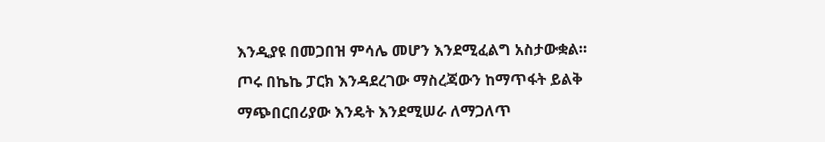እንዲያዩ በመጋበዝ ምሳሌ መሆን እንደሚፈልግ አስታውቋል።
ጦሩ በኬኬ ፓርክ እንዳደረገው ማስረጃውን ከማጥፋት ይልቅ ማጭበርበሪያው እንዴት እንደሚሠራ ለማጋለጥ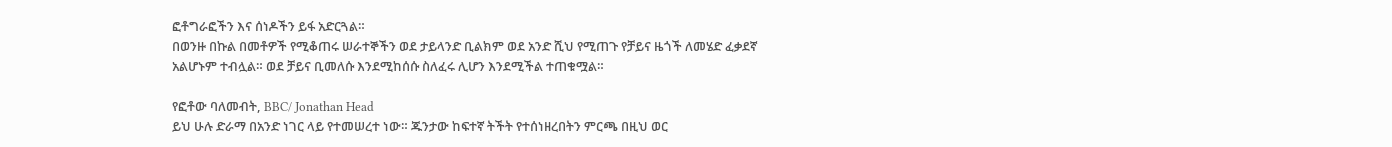ፎቶግራፎችን እና ሰነዶችን ይፋ አድርጓል።
በወንዙ በኩል በመቶዎች የሚቆጠሩ ሠራተኞችን ወደ ታይላንድ ቢልክም ወደ አንድ ሺህ የሚጠጉ የቻይና ዜጎች ለመሄድ ፈቃደኛ አልሆኑም ተብሏል። ወደ ቻይና ቢመለሱ እንደሚከሰሱ ስለፈሩ ሊሆን እንደሚችል ተጠቁሟል።

የፎቶው ባለመብት, BBC/ Jonathan Head
ይህ ሁሉ ድራማ በአንድ ነገር ላይ የተመሠረተ ነው። ጁንታው ከፍተኛ ትችት የተሰነዘረበትን ምርጫ በዚህ ወር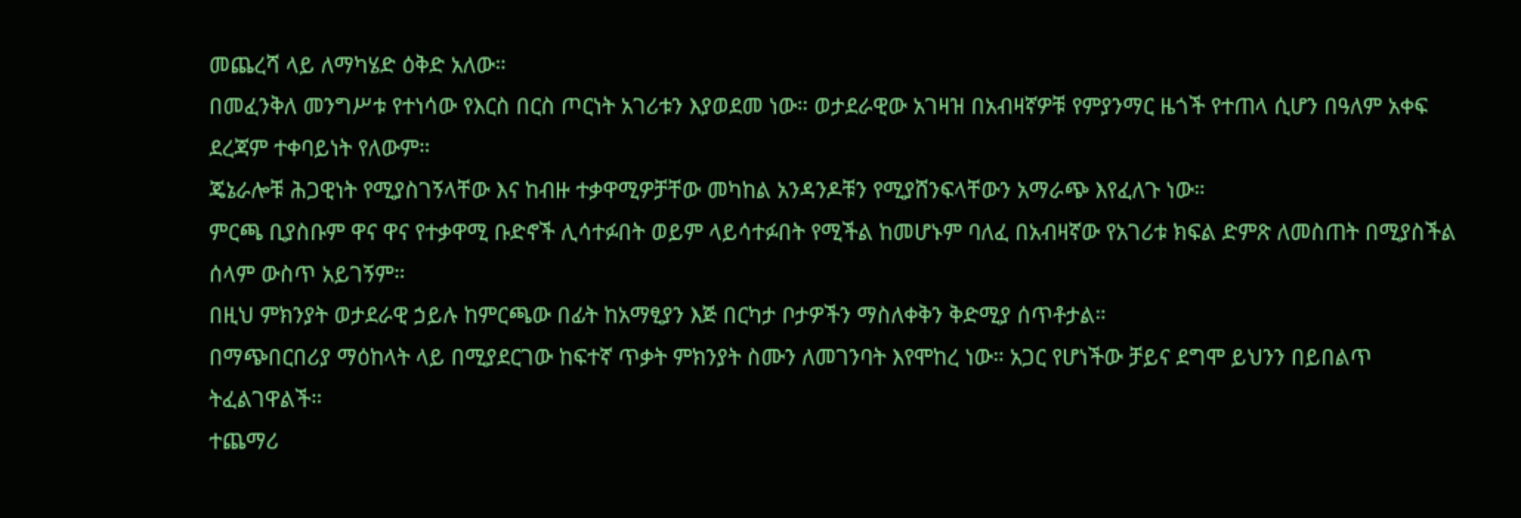መጨረሻ ላይ ለማካሄድ ዕቅድ አለው።
በመፈንቅለ መንግሥቱ የተነሳው የእርስ በርስ ጦርነት አገሪቱን እያወደመ ነው። ወታደራዊው አገዛዝ በአብዛኛዎቹ የምያንማር ዜጎች የተጠላ ሲሆን በዓለም አቀፍ ደረጃም ተቀባይነት የለውም።
ጄኔራሎቹ ሕጋዊነት የሚያስገኝላቸው እና ከብዙ ተቃዋሚዎቻቸው መካከል አንዳንዶቹን የሚያሸንፍላቸውን አማራጭ እየፈለጉ ነው።
ምርጫ ቢያስቡም ዋና ዋና የተቃዋሚ ቡድኖች ሊሳተፉበት ወይም ላይሳተፉበት የሚችል ከመሆኑም ባለፈ በአብዛኛው የአገሪቱ ክፍል ድምጽ ለመስጠት በሚያስችል ሰላም ውስጥ አይገኝም።
በዚህ ምክንያት ወታደራዊ ኃይሉ ከምርጫው በፊት ከአማፂያን እጅ በርካታ ቦታዎችን ማስለቀቅን ቅድሚያ ሰጥቶታል።
በማጭበርበሪያ ማዕከላት ላይ በሚያደርገው ከፍተኛ ጥቃት ምክንያት ስሙን ለመገንባት እየሞከረ ነው። አጋር የሆነችው ቻይና ደግሞ ይህንን በይበልጥ ትፈልገዋልች።
ተጨማሪ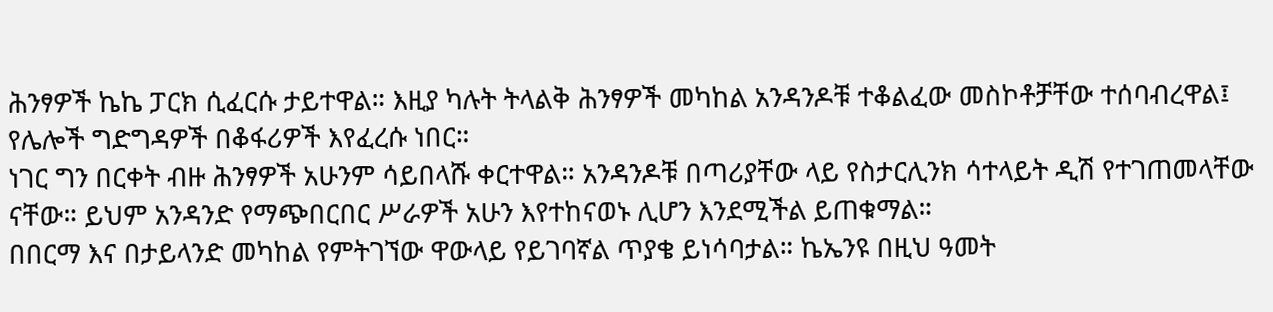ሕንፃዎች ኬኬ ፓርክ ሲፈርሱ ታይተዋል። እዚያ ካሉት ትላልቅ ሕንፃዎች መካከል አንዳንዶቹ ተቆልፈው መስኮቶቻቸው ተሰባብረዋል፤ የሌሎች ግድግዳዎች በቆፋሪዎች እየፈረሱ ነበር።
ነገር ግን በርቀት ብዙ ሕንፃዎች አሁንም ሳይበላሹ ቀርተዋል። አንዳንዶቹ በጣሪያቸው ላይ የስታርሊንክ ሳተላይት ዲሽ የተገጠመላቸው ናቸው። ይህም አንዳንድ የማጭበርበር ሥራዎች አሁን እየተከናወኑ ሊሆን እንደሚችል ይጠቁማል።
በበርማ እና በታይላንድ መካከል የምትገኘው ዋውላይ የይገባኛል ጥያቄ ይነሳባታል። ኬኤንዩ በዚህ ዓመት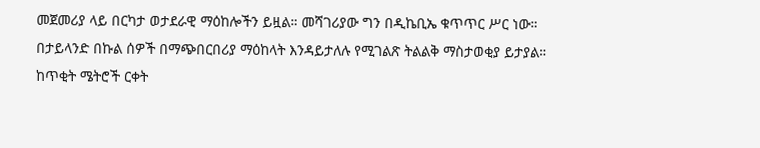መጀመሪያ ላይ በርካታ ወታደራዊ ማዕከሎችን ይዟል። መሻገሪያው ግን በዲኬቢኤ ቁጥጥር ሥር ነው።
በታይላንድ በኩል ሰዎች በማጭበርበሪያ ማዕከላት እንዳይታለሉ የሚገልጽ ትልልቅ ማስታወቂያ ይታያል።
ከጥቂት ሜትሮች ርቀት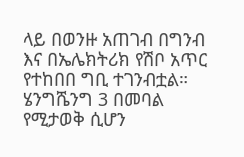ላይ በወንዙ አጠገብ በግንብ እና በኤሌክትሪክ የሽቦ አጥር የተከበበ ግቢ ተገንብቷል። ሄንግሼንግ 3 በመባል የሚታወቅ ሲሆን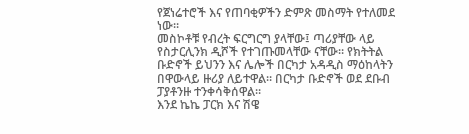የጀነሬተሮች እና የጠባቂዎችን ድምጽ መስማት የተለመደ ነው።
መስኮቶቹ የብረት ፍርግርግ ያላቸው፤ ጣሪያቸው ላይ የስታርሊንክ ዲሾች የተገጡመላቸው ናቸው። የክትትል ቡድኖች ይህንን እና ሌሎች በርካታ አዳዲስ ማዕከላትን በዋውላይ ዙሪያ ለይተዋል። በርካታ ቡድኖች ወደ ደቡብ ፓያቶንዙ ተንቀሳቅሰዋል።
እንደ ኬኬ ፓርክ እና ሽዌ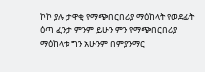ኮኮ ያሉ ታዋቂ የማጭበርበሪያ ማዕከላት የወደፊት ዕጣ ፈንታ ምንም ይሁን ምን የማጭበርበሪያ ማዕከላቱ ግን አሁንም በምያንማር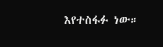እየተስፋፉ ነው።